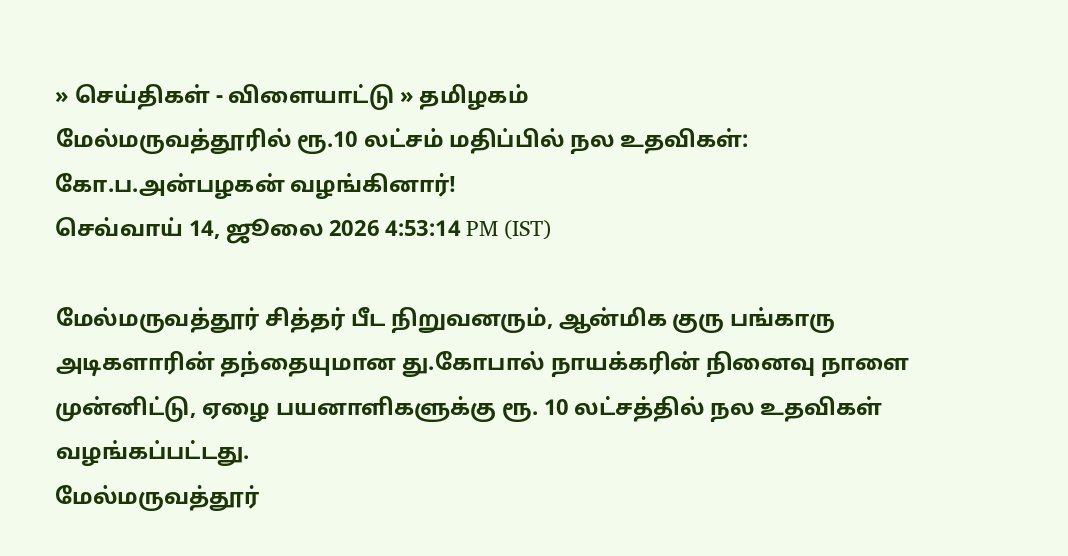» செய்திகள் - விளையாட்டு » தமிழகம்
மேல்மருவத்தூரில் ரூ.10 லட்சம் மதிப்பில் நல உதவிகள்: கோ.ப.அன்பழகன் வழங்கினார்!
செவ்வாய் 14, ஜூலை 2026 4:53:14 PM (IST)

மேல்மருவத்தூர் சித்தர் பீட நிறுவனரும், ஆன்மிக குரு பங்காரு அடிகளாரின் தந்தையுமான து.கோபால் நாயக்கரின் நினைவு நாளை முன்னிட்டு, ஏழை பயனாளிகளுக்கு ரூ. 10 லட்சத்தில் நல உதவிகள் வழங்கப்பட்டது.
மேல்மருவத்தூர்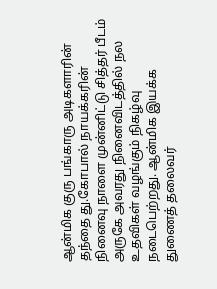ஆன்மிக குரு பங்காரு அடிகளாரின் தந்தை து.கோபால் நாயக்கரின் நினைவு நாளை முன்னிட்டு சித்தர் பீடம் அருகே அவரது நினைவிடத்தில் நல உதவிகள் வழங்கும் நிகழ்வு நடைபெற்றது. ஆன்மிக இயக்க துணைத் தலைவர்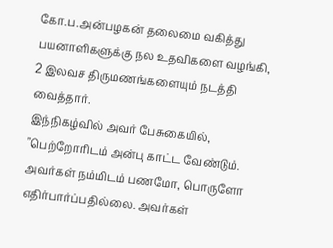கோ.ப.அன்பழகன் தலைமை வகித்து பயனாளிகளுக்கு நல உதவிகளை வழங்கி, 2 இலவச திருமணங்களையும் நடத்தி வைத்தார்.
இந்நிகழ்வில் அவர் பேசுகையில், "பெற்றோரிடம் அன்பு காட்ட வேண்டும். அவர்கள் நம்மிடம் பணமோ, பொருளோ எதிர்பார்ப்பதில்லை. அவர்கள்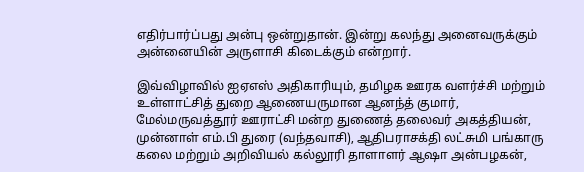எதிர்பார்ப்பது அன்பு ஒன்றுதான். இன்று கலந்து அனைவருக்கும் அன்னையின் அருளாசி கிடைக்கும் என்றார்.

இவ்விழாவில் ஐஏஎஸ் அதிகாரியும், தமிழக ஊரக வளர்ச்சி மற்றும் உள்ளாட்சித் துறை ஆணையருமான ஆனந்த் குமார், மேல்மருவத்தூர் ஊராட்சி மன்ற துணைத் தலைவர் அகத்தியன், முன்னாள் எம்.பி துரை (வந்தவாசி), ஆதிபராசக்தி லட்சுமி பங்காரு கலை மற்றும் அறிவியல் கல்லூரி தாளாளர் ஆஷா அன்பழகன்,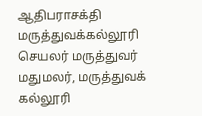ஆதிபராசக்தி மருத்துவக்கல்லூரி செயலர் மருத்துவர் மதுமலர், மருத்துவக் கல்லூரி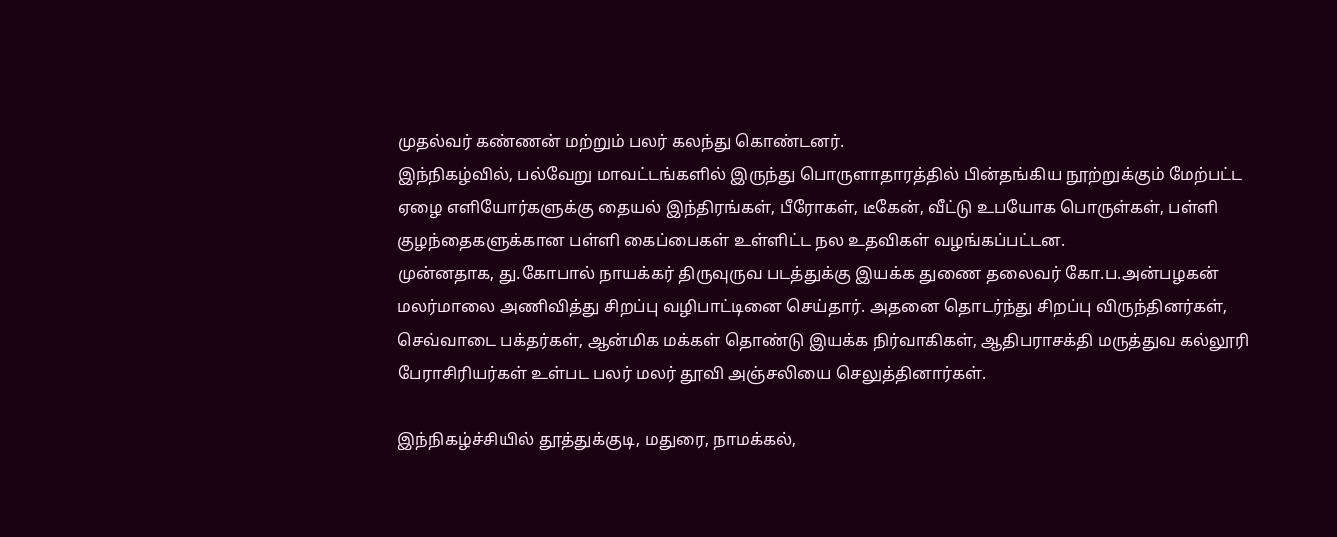முதல்வர் கண்ணன் மற்றும் பலர் கலந்து கொண்டனர்.
இந்நிகழ்வில், பல்வேறு மாவட்டங்களில் இருந்து பொருளாதாரத்தில் பின்தங்கிய நூற்றுக்கும் மேற்பட்ட ஏழை எளியோர்களுக்கு தையல் இந்திரங்கள், பீரோகள், டீகேன், வீட்டு உபயோக பொருள்கள், பள்ளி குழந்தைகளுக்கான பள்ளி கைப்பைகள் உள்ளிட்ட நல உதவிகள் வழங்கப்பட்டன.
முன்னதாக, து.கோபால் நாயக்கர் திருவுருவ படத்துக்கு இயக்க துணை தலைவர் கோ.ப.அன்பழகன் மலர்மாலை அணிவித்து சிறப்பு வழிபாட்டினை செய்தார். அதனை தொடர்ந்து சிறப்பு விருந்தினர்கள், செவ்வாடை பக்தர்கள், ஆன்மிக மக்கள் தொண்டு இயக்க நிர்வாகிகள், ஆதிபராசக்தி மருத்துவ கல்லூரி பேராசிரியர்கள் உள்பட பலர் மலர் தூவி அஞ்சலியை செலுத்தினார்கள்.

இந்நிகழ்ச்சியில் தூத்துக்குடி, மதுரை, நாமக்கல்,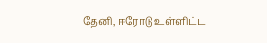தேனி, ஈரோடு உள்ளிட்ட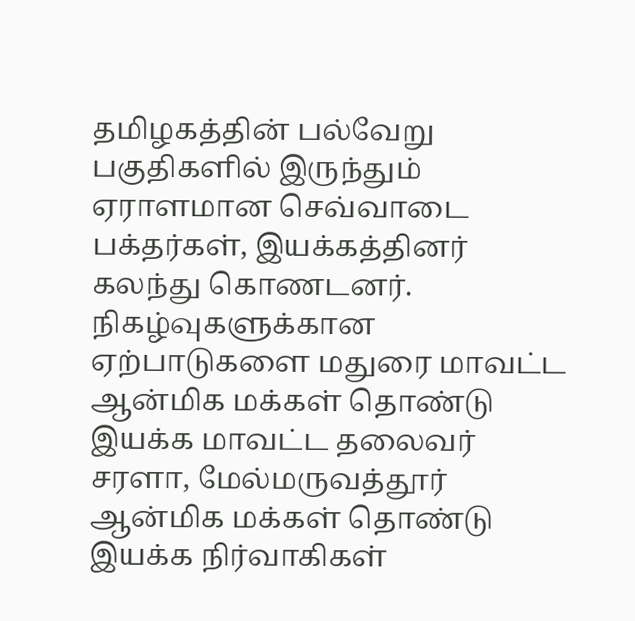தமிழகத்தின் பல்வேறு பகுதிகளில் இருந்தும் ஏராளமான செவ்வாடை பக்தர்கள், இயக்கத்தினர் கலந்து கொணடனர். நிகழ்வுகளுக்கான ஏற்பாடுகளை மதுரை மாவட்ட ஆன்மிக மக்கள் தொண்டு இயக்க மாவட்ட தலைவர் சரளா, மேல்மருவத்தூர் ஆன்மிக மக்கள் தொண்டு இயக்க நிர்வாகிகள்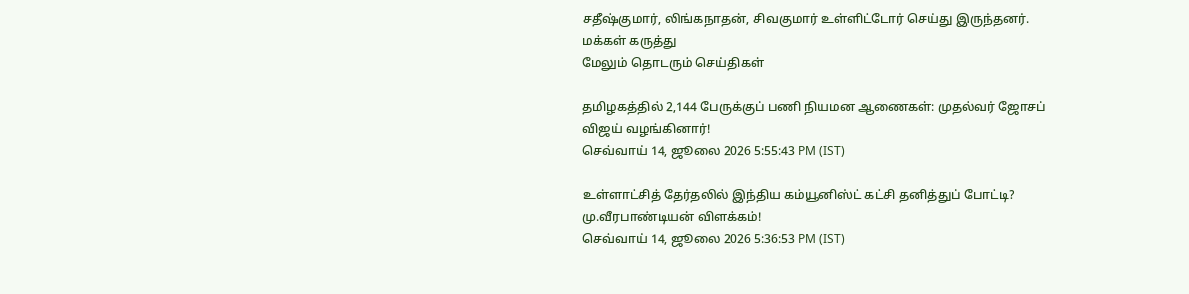சதீஷ்குமார், லிங்கநாதன், சிவகுமார் உள்ளிட்டோர் செய்து இருந்தனர்.
மக்கள் கருத்து
மேலும் தொடரும் செய்திகள்

தமிழகத்தில் 2,144 பேருக்குப் பணி நியமன ஆணைகள்: முதல்வர் ஜோசப் விஜய் வழங்கினார்!
செவ்வாய் 14, ஜூலை 2026 5:55:43 PM (IST)

உள்ளாட்சித் தேர்தலில் இந்திய கம்யூனிஸ்ட் கட்சி தனித்துப் போட்டி? மு.வீரபாண்டியன் விளக்கம்!
செவ்வாய் 14, ஜூலை 2026 5:36:53 PM (IST)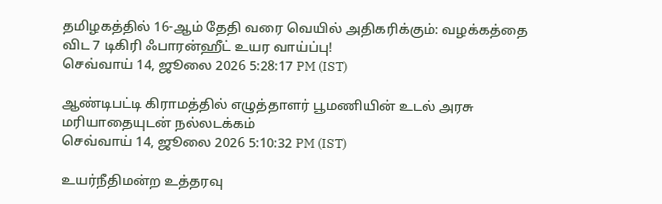தமிழகத்தில் 16-ஆம் தேதி வரை வெயில் அதிகரிக்கும்: வழக்கத்தை விட 7 டிகிரி ஃபாரன்ஹீட் உயர வாய்ப்பு!
செவ்வாய் 14, ஜூலை 2026 5:28:17 PM (IST)

ஆண்டிபட்டி கிராமத்தில் எழுத்தாளர் பூமணியின் உடல் அரசு மரியாதையுடன் நல்லடக்கம்
செவ்வாய் 14, ஜூலை 2026 5:10:32 PM (IST)

உயர்நீதிமன்ற உத்தரவு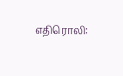எதிரொலி: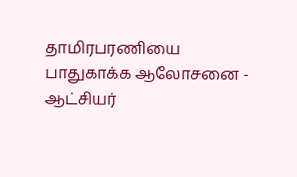தாமிரபரணியை பாதுகாக்க ஆலோசனை - ஆட்சியர்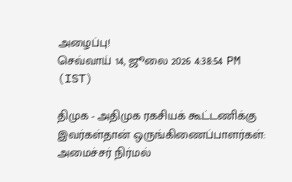அழைப்பு!
செவ்வாய் 14, ஜூலை 2026 4:38:54 PM (IST)

திமுக - அதிமுக ரகசியக் கூட்டணிக்கு இவர்கள்தான் ஒருங்கிணைப்பாளர்கள்: அமைச்சர் நிர்மல்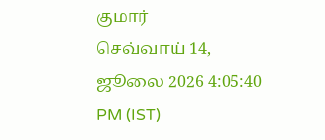குமார்
செவ்வாய் 14, ஜூலை 2026 4:05:40 PM (IST)